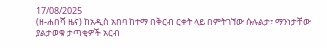17/08/2025
(ዘ-ሐበሻ ዜና) ከአዲስ አበባ ከተማ በቅርብ ርቀት ላይ በምትገኘው ሱሉልታ፣ ማንነታቸው ያልታወቁ ታጣቂዎች አርብ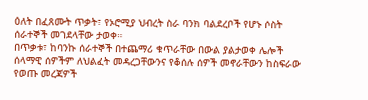ዕለት በፈጸሙት ጥቃት፣ የኦሮሚያ ህብረት ስራ ባንክ ባልደረቦች የሆኑ ሶስት ሰራተኞች መገደላቸው ታወቀ።
በጥቃቱ፣ ከባንኩ ሰራተኞች በተጨማሪ ቁጥራቸው በውል ያልታወቀ ሌሎች ሰላማዊ ሰዎችም ለህልፈት መዳረጋቸውንና የቆሰሉ ሰዎች መኖራቸውን ከስፍራው የወጡ መረጃዎች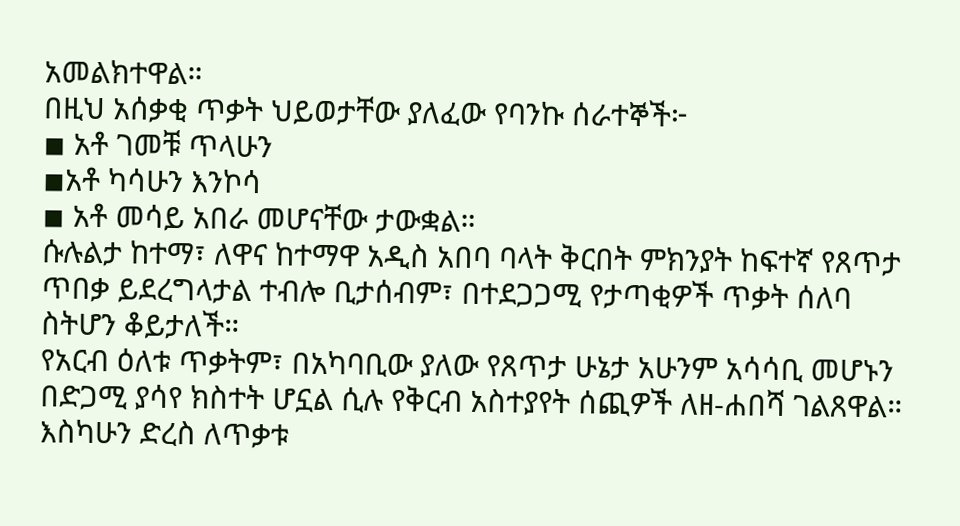አመልክተዋል።
በዚህ አሰቃቂ ጥቃት ህይወታቸው ያለፈው የባንኩ ሰራተኞች፦
◾ አቶ ገመቹ ጥላሁን
◾አቶ ካሳሁን እንኮሳ
◾ አቶ መሳይ አበራ መሆናቸው ታውቋል።
ሱሉልታ ከተማ፣ ለዋና ከተማዋ አዲስ አበባ ባላት ቅርበት ምክንያት ከፍተኛ የጸጥታ ጥበቃ ይደረግላታል ተብሎ ቢታሰብም፣ በተደጋጋሚ የታጣቂዎች ጥቃት ሰለባ ስትሆን ቆይታለች።
የአርብ ዕለቱ ጥቃትም፣ በአካባቢው ያለው የጸጥታ ሁኔታ አሁንም አሳሳቢ መሆኑን በድጋሚ ያሳየ ክስተት ሆኗል ሲሉ የቅርብ አስተያየት ሰጪዎች ለዘ-ሐበሻ ገልጸዋል።
እስካሁን ድረስ ለጥቃቱ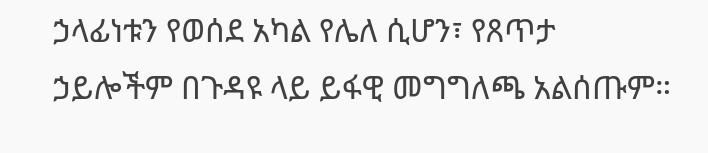ኃላፊነቱን የወሰደ አካል የሌለ ሲሆን፣ የጸጥታ ኃይሎችም በጉዳዩ ላይ ይፋዊ መግግለጫ አልሰጡም።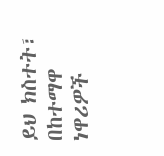ይህ ክስተት፣ በከተማዋ ነዋሪዎች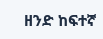ዘንድ ከፍተኛ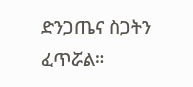ድንጋጤና ስጋትን ፈጥሯል።